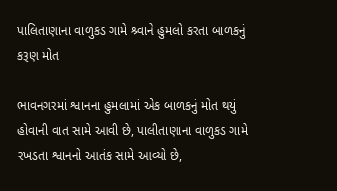પાલિતાણાના વાળુકડ ગામે શ્ર્વાને હુમલો કરતા બાળકનું કરૂણ મોત

ભાવનગરમાં શ્વાનના હુમલામાં એક બાળકનું મોત થયું હોવાની વાત સામે આવી છે, પાલીતાણાના વાળુકડ ગામે રખડતા શ્વાનનો આતંક સામે આવ્યો છે,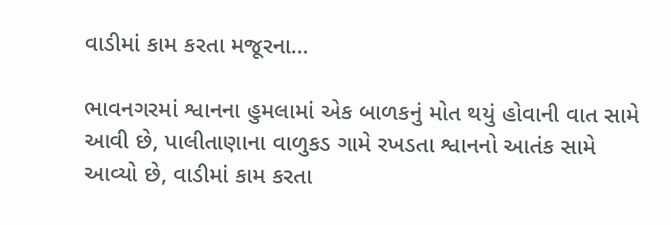વાડીમાં કામ કરતા મજૂરના…

ભાવનગરમાં શ્વાનના હુમલામાં એક બાળકનું મોત થયું હોવાની વાત સામે આવી છે, પાલીતાણાના વાળુકડ ગામે રખડતા શ્વાનનો આતંક સામે આવ્યો છે, વાડીમાં કામ કરતા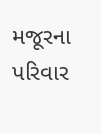મજૂરના પરિવાર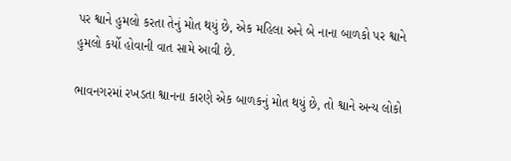પર શ્વાને હુમલો કરતા તેનું મોત થયું છે, એક મહિલા અને બે નાના બાળકો પર શ્વાને હુમલો કર્યો હોવાની વાત સામે આવી છે.

ભાવનગરમાં રખડતા શ્વાનના કારણે એક બાળકનું મોત થયું છે, તો શ્વાને અન્ય લોકો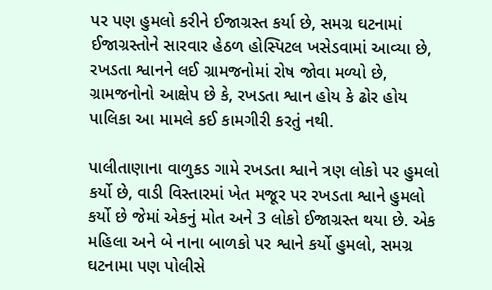પર પણ હુમલો કરીને ઈજાગ્રસ્ત કર્યા છે, સમગ્ર ઘટનામાં ઈજાગ્રસ્તોને સારવાર હેઠળ હોસ્પિટલ ખસેડવામાં આવ્યા છે, રખડતા શ્વાનને લઈ ગ્રામજનોમાં રોષ જોવા મળ્યો છે, ગ્રામજનોનો આક્ષેપ છે કે, રખડતા શ્વાન હોય કે ઢોર હોય પાલિકા આ મામલે કઈ કામગીરી કરતું નથી.

પાલીતાણાના વાળુકડ ગામે રખડતા શ્વાને ત્રણ લોકો પર હુમલો કર્યો છે, વાડી વિસ્તારમાં ખેત મજૂર પર રખડતા શ્વાને હુમલો કર્યો છે જેમાં એકનું મોત અને 3 લોકો ઈજાગ્રસ્ત થયા છે. એક મહિલા અને બે નાના બાળકો પર શ્વાને કર્યો હુમલો, સમગ્ર ઘટનામા પણ પોલીસે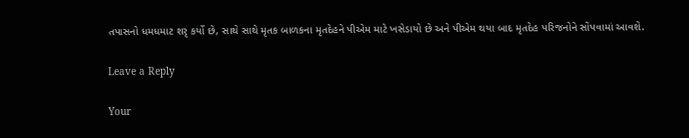તપાસનો ધમધમાટ શરૃ કર્યો છે, સાથે સાથે મૃતક બાળકના મૃતદેહને પીએમ માટે ખસેડાયો છે અને પીએમ થયા બાદ મૃતદેહ પરિજનોને સોંપવામાં આવશે.

Leave a Reply

Your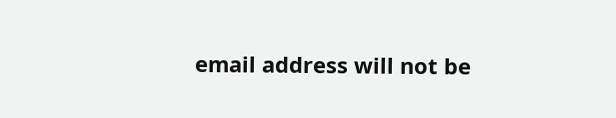email address will not be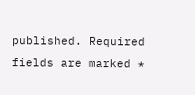published. Required fields are marked *